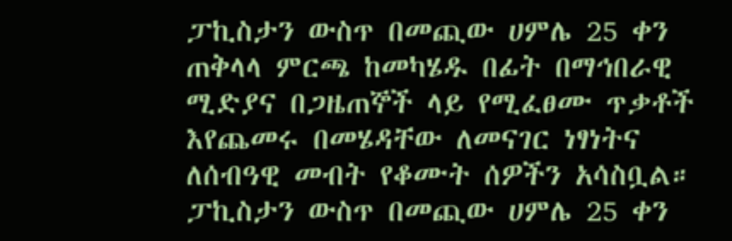ፓኪስታን ውስጥ በመጪው ሀምሌ 25 ቀን ጠቅላላ ምርጫ ከመካሄዱ በፊት በማኅበራዊ ሚድያና በጋዜጠኞች ላይ የሚፈፀሙ ጥቃቶች እየጨመሩ በመሄዳቸው ለመናገር ነፃነትና ለሰብዓዊ መብት የቆሙት ሰዎችን አሳስቧል።
ፓኪስታን ውስጥ በመጪው ሀምሌ 25 ቀን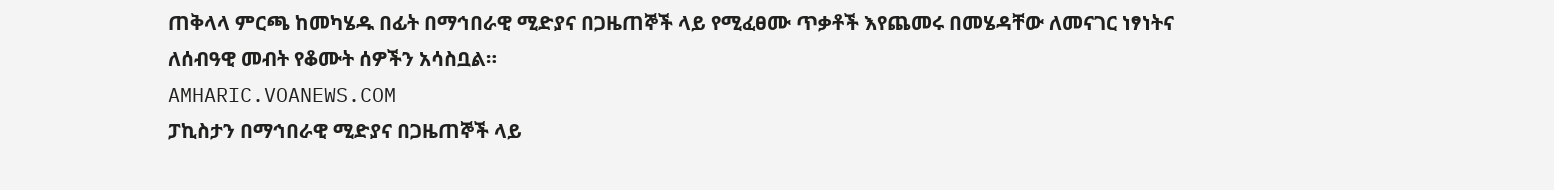ጠቅላላ ምርጫ ከመካሄዱ በፊት በማኅበራዊ ሚድያና በጋዜጠኞች ላይ የሚፈፀሙ ጥቃቶች እየጨመሩ በመሄዳቸው ለመናገር ነፃነትና ለሰብዓዊ መብት የቆሙት ሰዎችን አሳስቧል።
AMHARIC.VOANEWS.COM
ፓኪስታን በማኅበራዊ ሚድያና በጋዜጠኞች ላይ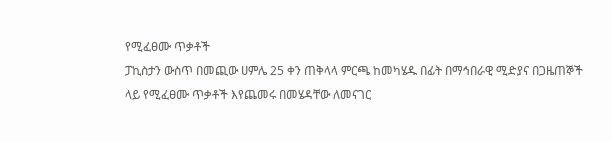የሚፈፀሙ ጥቃቶች
ፓኪስታን ውስጥ በመጪው ሀምሌ 25 ቀን ጠቅላላ ምርጫ ከመካሄዱ በፊት በማኅበራዊ ሚድያና በጋዜጠኞች ላይ የሚፈፀሙ ጥቃቶች እየጨመሩ በመሄዳቸው ለመናገር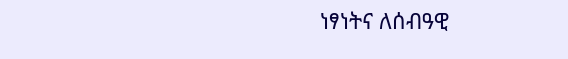ነፃነትና ለሰብዓዊ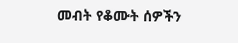መብት የቆሙት ሰዎችን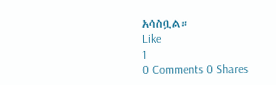አሳስቧል።
Like
1
0 Comments 0 Shares